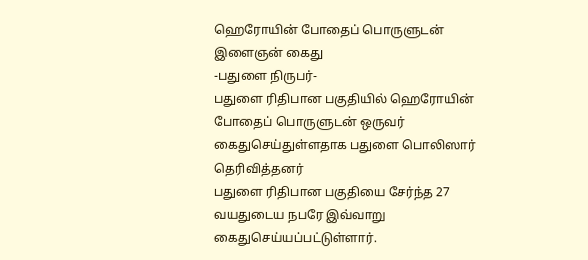ஹெரோயின் போதைப் பொருளுடன் இளைஞன் கைது
-பதுளை நிருபர்-
பதுளை ரிதிபான பகுதியில் ஹெரோயின் போதைப் பொருளுடன் ஒருவர் கைதுசெய்துள்ளதாக பதுளை பொலிஸார் தெரிவித்தனர்
பதுளை ரிதிபான பகுதியை சேர்ந்த 27 வயதுடைய நபரே இவ்வாறு கைதுசெய்யப்பட்டுள்ளார்.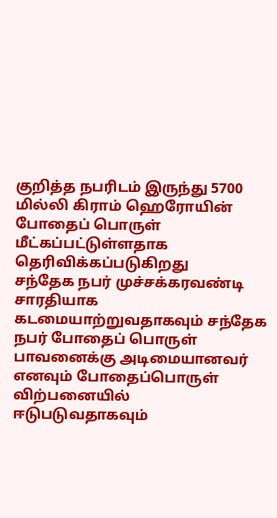குறித்த நபரிடம் இருந்து 5700 மில்லி கிராம் ஹெரோயின் போதைப் பொருள் மீட்கப்பட்டுள்ளதாக தெரிவிக்கப்படுகிறது
சந்தேக நபர் முச்சக்கரவண்டி சாரதியாக கடமையாற்றுவதாகவும் சந்தேக நபர் போதைப் பொருள் பாவனைக்கு அடிமையானவர் எனவும் போதைப்பொருள் விற்பனையில் ஈடுபடுவதாகவும்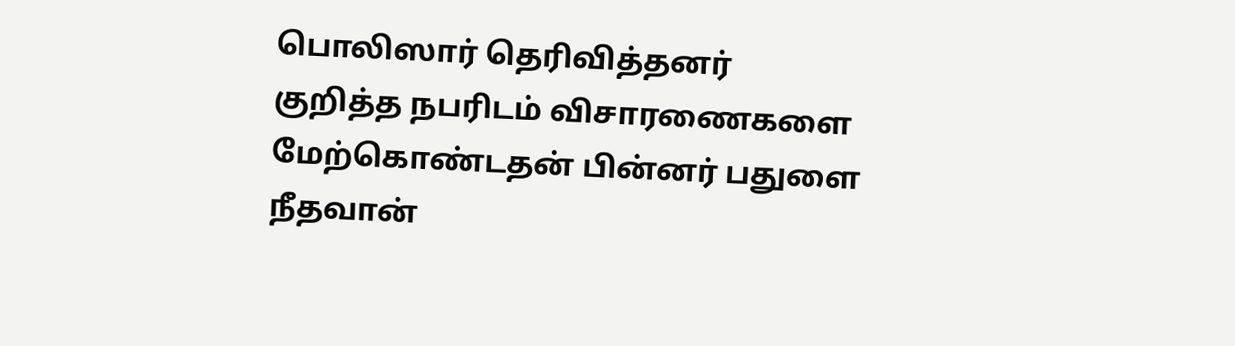பொலிஸார் தெரிவித்தனர்
குறித்த நபரிடம் விசாரணைகளை மேற்கொண்டதன் பின்னர் பதுளை நீதவான்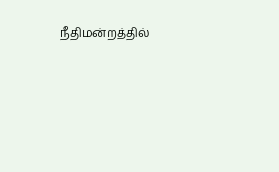நீதிமன்றத்தில்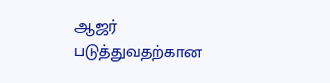ஆஜர் படுத்துவதற்கான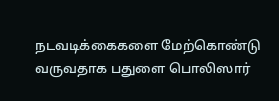நடவடிக்கைகளை மேற்கொண்டு வருவதாக பதுளை பொலிஸார்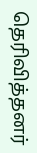தெரிவித்தனர்